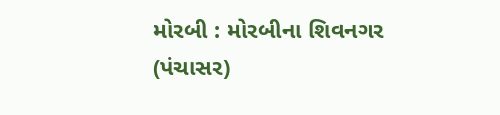મોરબી : મોરબીના શિવનગર (પંચાસર)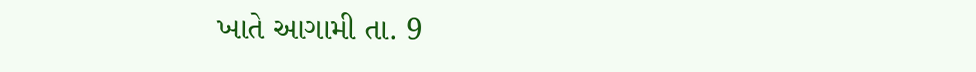ખાતે આગામી તા. 9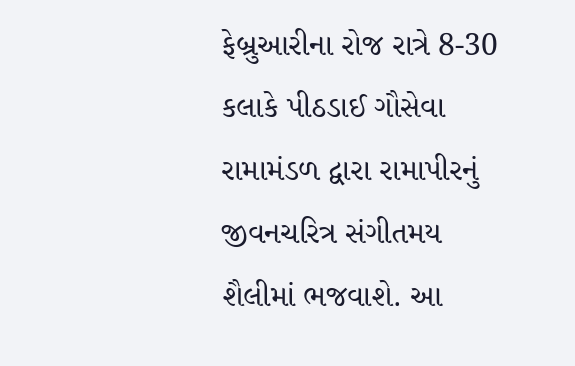ફેબ્રુઆરીના રોજ રાત્રે 8-30 કલાકે પીઠડાઈ ગૌસેવા રામામંડળ દ્વારા રામાપીરનું જીવનચરિત્ર સંગીતમય શૈલીમાં ભજવાશે. આ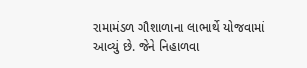રામામંડળ ગૌશાળાના લાભાર્થે યોજવામાં આવ્યું છે. જેને નિહાળવા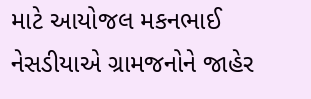માટે આયોજલ મકનભાઈ નેસડીયાએ ગ્રામજનોને જાહેર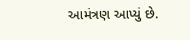આમંત્રણ આપ્યું છે.